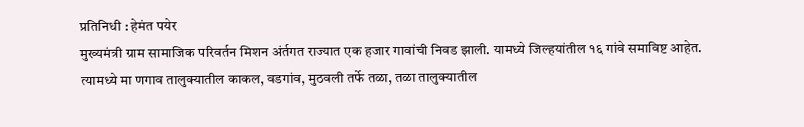प्रतिनिधी : हेमंत पयेर
मुख्यमंत्री ग्राम सामाजिक परिवर्तन मिशन अंर्तगत राज्यात एक हजार गावांची निवड झाली. यामध्ये जिल्हयांतील १६ गांवे समाविष्ट आहेत. त्यामध्ये मा णगाव तालुक्यातील काकल, वडगांव, मुठवली तर्फे तळा, तळा तालुक्यातील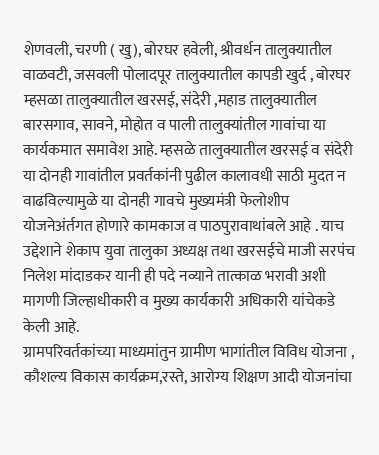शेणवली, चरणी ( खु), बोरघर हवेली, श्रीवर्धन तालुक्यातील वाळवटी, जसवली पोलादपूर तालुक्यातील कापडी खुर्द , बोरघर म्हसळा तालुक्यातील खरसई, संदेरी ,महाड तालुक्यातील बारसगाव, सावने, मोहोत व पाली तालुक्यांतील गावांचा या कार्यकमात समावेश आहे. म्हसळे तालुक्यातील खरसई व संदेरी या दोनही गावांतील प्रवर्तकांनी पुढील कालावधी साठी मुदत न वाढविल्यामुळे या दोनही गावचे मुख्यमंत्री फेलोशीप योजनेअंर्तगत होणारे कामकाज व पाठपुरावाथांबले आहे . याच उद्देशाने शेकाप युवा तालुका अध्यक्ष तथा खरसईचे माजी सरपंच निलेश मांदाडकर यानी ही पदे नव्याने तात्काळ भरावी अशी मागणी जिल्हाधीकारी व मुख्य कार्यकारी अधिकारी यांचेकडे केली आहे.
ग्रामपरिवर्तकांच्या माध्यमांतुन ग्रामीण भागांतील विविध योजना , कौशल्य विकास कार्यक्रम,रस्ते, आरोग्य शिक्षण आदी योजनांचा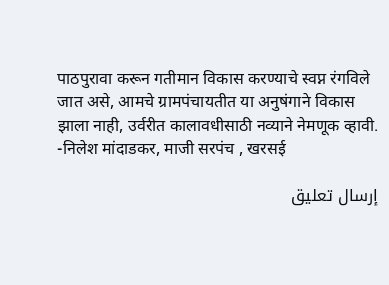पाठपुरावा करून गतीमान विकास करण्याचे स्वप्न रंगविले जात असे, आमचे ग्रामपंचायतीत या अनुषंगाने विकास झाला नाही, उर्वरीत कालावधीसाठी नव्याने नेमणूक व्हावी.
-निलेश मांदाडकर, माजी सरपंच , खरसई

إرسال تعليق